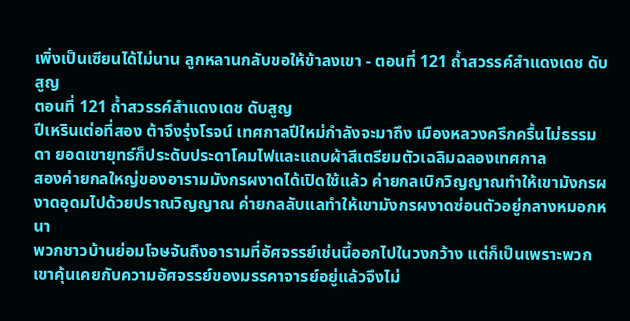เพิ่งเป็นเซียนได้ไม่นาน ลูกหลานกลับขอให้ข้าลงเขา - ตอนที่ 121 ถ้ำสวรรค์สำแดงเดช ดับสูญ
ตอนที่ 121 ถ้ำสวรรค์สำแดงเดช ดับสูญ
ปีเหรินเต่อที่สอง ต้าจึงรุ่งโรจน์ เทศกาลปีใหม่กำลังจะมาถึง เมืองหลวงครึกครื้นไม่ธรรมดา ยอดเขายุทธ์ก็ประดับประดาโคมไฟและแถบผ้าสีเตรียมตัวเฉลิมฉลองเทศกาล
สองค่ายกลใหญ่ของอารามมังกรผงาดได้เปิดใช้แล้ว ค่ายกลเบิกวิญญาณทำให้เขามังกรผงาดอุดมไปด้วยปราณวิญญาณ ค่ายกลลับแลทำให้เขามังกรผงาดซ่อนตัวอยู่กลางหมอกหนา
พวกชาวบ้านย่อมโจษจันถึงอารามที่อัศจรรย์เช่นนี้ออกไปในวงกว้าง แต่ก็เป็นเพราะพวกเขาคุ้นเคยกับความอัศจรรย์ของมรรคาจารย์อยู่แล้วจึงไม่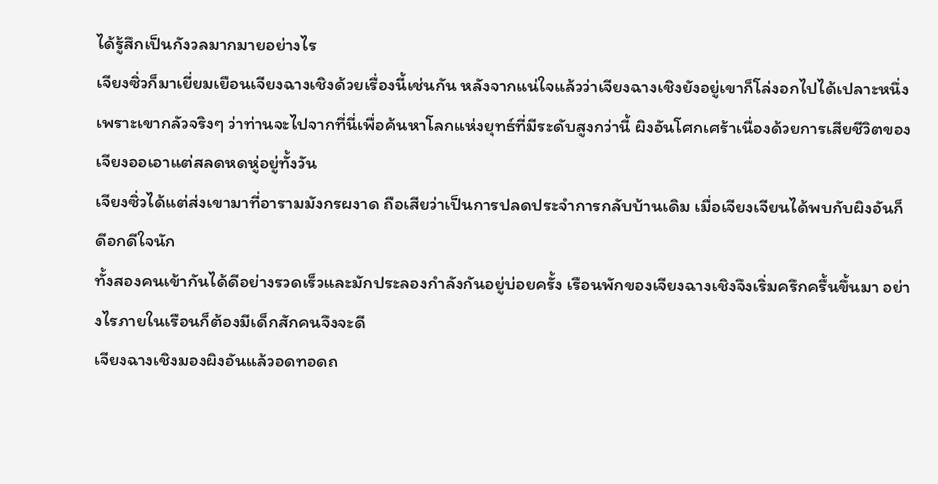ได้รู้สึกเป็นกังวลมากมายอย่างไร
เจียงซิ่วก็มาเยี่ยมเยือนเจียงฉางเชิงด้วยเรื่องนี้เช่นกัน หลังจากแน่ใจแล้วว่าเจียงฉางเชิงยังอยู่เขาก็โล่งอกไปได้เปลาะหนึ่ง
เพราะเขากลัวจริงๆ ว่าท่านจะไปจากที่นี่เพื่อค้นหาโลกแห่งยุทธ์ที่มีระดับสูงกว่านี้ ผิงอันโศกเศร้าเนื่องด้วยการเสียชีวิตของเจียงออเอาแต่สลดหดหู่อยู่ทั้งวัน
เจียงซิ่วได้แต่ส่งเขามาที่อารามมังกรผงาด ถือเสียว่าเป็นการปลดประจำการกลับบ้านเดิม เมื่อเจียงเจียนได้พบกับผิงอันก็ดีอกดีใจนัก
ทั้งสองคนเข้ากันได้ดีอย่างรวดเร็วและมักประลองกำลังกันอยู่บ่อยครั้ง เรือนพักของเจียงฉางเชิงจึงเริ่มครึกครื้นขึ้นมา อย่างไรภายในเรือนก็ต้องมีเด็กสักคนจึงจะดี
เจียงฉางเชิงมองผิงอันแล้วอดทอดถ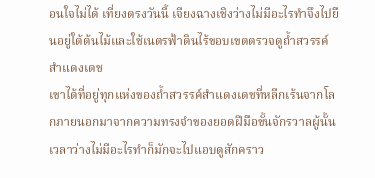อนใจไม่ได้ เที่ยงตรงวันนี้ เจียงฉางเชิงว่างไม่มีอะไรทำจึงไปยืนอยู่ใต้ต้นไม้และใช้เนตรฟ้าดินไร้ขอบเขตตรวจดูถ้ำสวรรค์สำแดงเดช
เขาได้ที่อยู่ทุกแห่งของถ้ำสวรรค์สำแดงเดชที่หลีกเร้นจากโลกภายนอกมาจากความทรงจำของยอดฝีมือขั้นจักรวาลผู้นั้น เวลาว่างไม่มีอะไรทำก็มักจะไปแอบดูสักคราว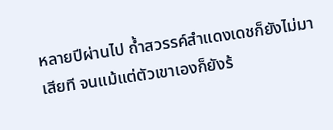หลายปีผ่านไป ถ้ำสวรรค์สำแดงเดชก็ยังไม่มาเสียที จนแม้แต่ตัวเขาเองก็ยังร้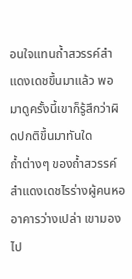อนใจแทนถ้ำสวรรค์สำแดงเดชขึ้นมาแล้ว พอมาดูครั้งนี้เขาก็รู้สึกว่าผิดปกติขึ้นมาทันใด
ถ้ำต่างๆ ของถ้ำสวรรค์สำแดงเดชไรร่างผู้คนหออาคารว่างเปล่า เขามองไป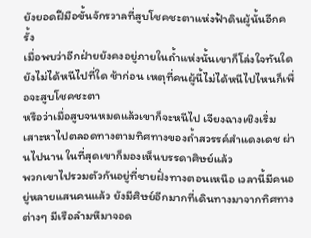ยังยอดฝีมือขั้นจักรวาลที่สูบโชคชะตาแห่งฟ้าดินผู้นั้นอีกครั้ง
เมื่อพบว่าอีกฝ่ายยังคงอยู่ภายในถ้ำแห่งนั้นเขาก็โล่งใจทันใด ยังไม่ได้หนีไปที่ใด ช้าก่อน เหตุที่คนผู้นี้ไม่ได้หนีไปไหนก็เพื่อจะสูบโชคชะตา
หรือว่าเมื่อสูบจนหมดแล้วเขาก็จะหนีไป เจียงฉางเชิงเริ่มเสาะหาไปตลอดทางตามทิศทางของถ้ำสวรรค์สำแดงเดช ผ่านไปนาน ในที่สุดเขาก็มองเห็นบรรดาศิษย์แล้ว
พวกเขาไปรวมตัวกันอยู่ที่ชายฝั่งทางตอนเหนือ เวลานี้มีคนอยู่หลายแสนคนแล้ว ยังมีศิษย์อีกมากที่เดินทางมาจากทิศทางต่างๆ มีเรือลำมหึมาจอด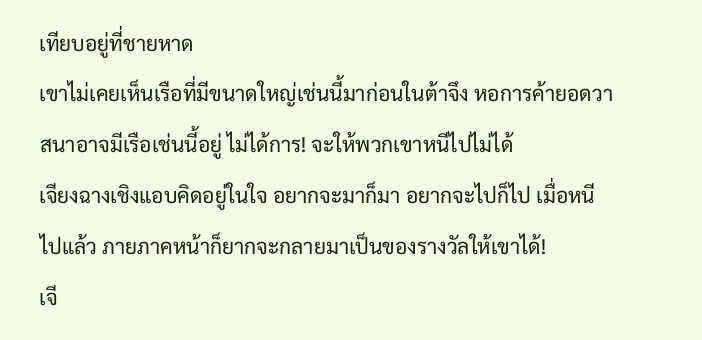เทียบอยู่ที่ชายหาด
เขาไม่เคยเห็นเรือที่มีขนาดใหญ่เช่นนี้มาก่อนในต้าจึง หอการค้ายอดวาสนาอาจมีเรือเช่นนี้อยู่ ไม่ได้การ! จะให้พวกเขาหนีไปไม่ได้
เจียงฉางเชิงแอบคิดอยู่ในใจ อยากจะมาก็มา อยากจะไปก็ไป เมื่อหนีไปแล้ว ภายภาคหน้าก็ยากจะกลายมาเป็นของรางวัลให้เขาได้!
เจี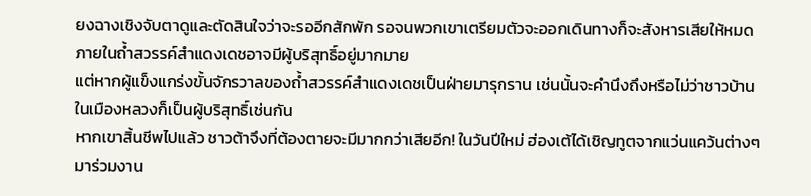ยงฉางเชิงจับตาดูและตัดสินใจว่าจะรออีกสักพัก รอจนพวกเขาเตรียมตัวจะออกเดินทางก็จะสังหารเสียให้หมด ภายในถ้ำสวรรค์สำแดงเดชอาจมีผู้บริสุทธิ์อยู่มากมาย
แต่หากผู้แข็งแกร่งขั้นจักรวาลของถ้ำสวรรค์สำแดงเดชเป็นฝ่ายมารุกราน เช่นนั้นจะคำนึงถึงหรือไม่ว่าชาวบ้านในเมืองหลวงก็เป็นผู้บริสุทธิ์เช่นกัน
หากเขาสิ้นชีพไปแล้ว ชาวต้าจึงที่ต้องตายจะมีมากกว่าเสียอีก! ในวันปีใหม่ ฮ่องเต้ได้เชิญทูตจากแว่นแคว้นต่างๆ มาร่วมงาน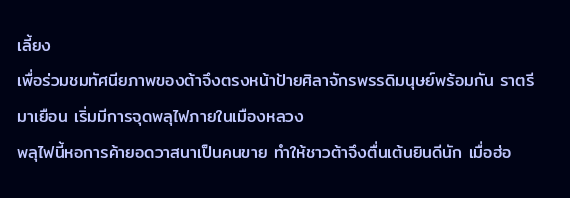เลี้ยง
เพื่อร่วมชมทัศนียภาพของต้าจึงตรงหน้าป้ายศิลาจักรพรรดิมนุษย์พร้อมกัน ราตรีมาเยือน เริ่มมีการจุดพลุไฟภายในเมืองหลวง
พลุไฟนี้หอการค้ายอดวาสนาเป็นคนขาย ทำให้ชาวต้าจึงตื่นเต้นยินดีนัก เมื่อฮ่อ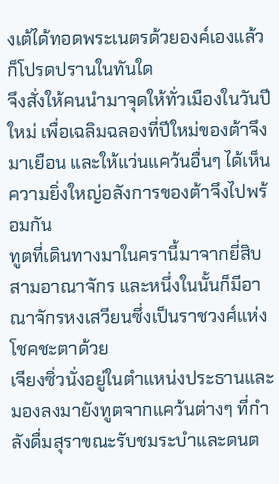งเต้ได้ทอดพระเนตรด้วยองค์เองแล้วก็โปรดปรานในทันใด
จึงสั่งให้คนนำมาจุดให้ทั่วเมืองในวันปีใหม่ เพื่อเฉลิมฉลองที่ปีใหม่ของต้าจึงมาเยือน และให้แว่นแคว้นอื่นๆ ได้เห็นความยิ่งใหญ่อลังการของต้าจึงไปพร้อมกัน
ทูตที่เดินทางมาในครานี้มาจากยี่สิบสามอาณาจักร และหนึ่งในนั้นก็มีอาณาจักรหงเสวียนซึ่งเป็นราชวงศ์แห่งโชคชะตาด้วย
เจียงซิ่วนั่งอยู่ในตำแหน่งประธานและมองลงมายังทูตจากแคว้นต่างๆ ที่กำลังดื่มสุราขณะรับชมระบำและดนต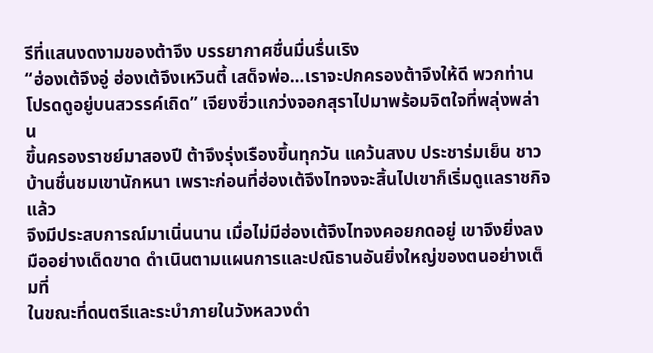รีที่แสนงดงามของต้าจึง บรรยากาศชื่นมื่นรื่นเริง
“ฮ่องเต้จึงอู่ ฮ่องเต้จึงเหวินตี้ เสด็จพ่อ…เราจะปกครองต้าจึงให้ดี พวกท่านโปรดดูอยู่บนสวรรค์เถิด” เจียงซิ่วแกว่งจอกสุราไปมาพร้อมจิตใจที่พลุ่งพล่าน
ขึ้นครองราชย์มาสองปี ต้าจึงรุ่งเรืองขึ้นทุกวัน แคว้นสงบ ประชาร่มเย็น ชาวบ้านชื่นชมเขานักหนา เพราะก่อนที่ฮ่องเต้จึงไทจงจะสิ้นไปเขาก็เริ่มดูแลราชกิจแล้ว
จึงมีประสบการณ์มาเนิ่นนาน เมื่อไม่มีฮ่องเต้จึงไทจงคอยกดอยู่ เขาจึงยิ่งลงมืออย่างเด็ดขาด ดำเนินตามแผนการและปณิธานอันยิ่งใหญ่ของตนอย่างเต็มที่
ในขณะที่ดนตรีและระบำภายในวังหลวงดำ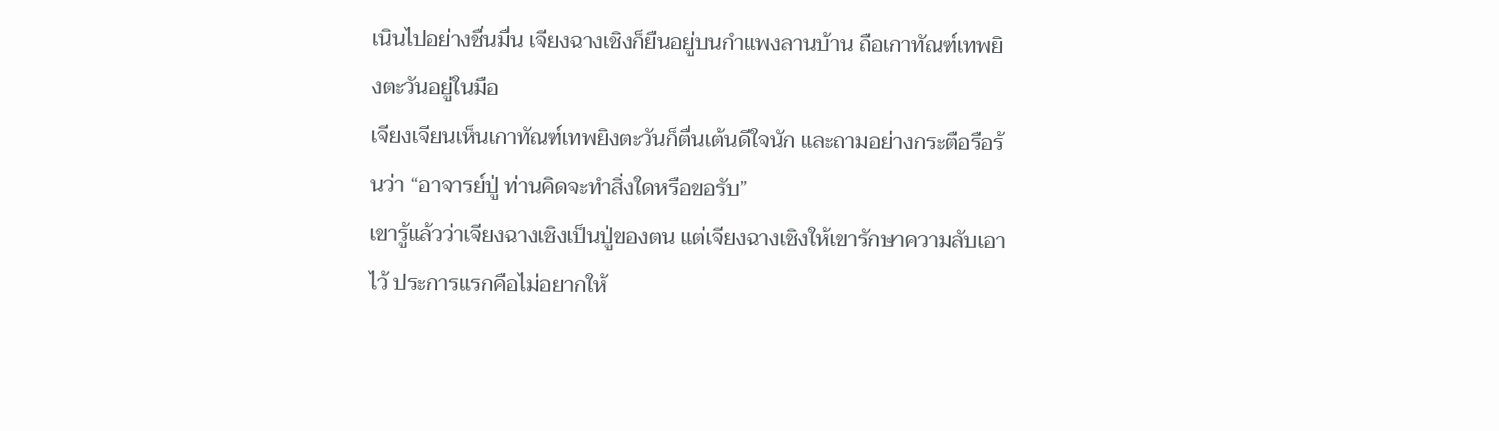เนินไปอย่างชื่นมื่น เจียงฉางเชิงก็ยืนอยู่บนกำแพงลานบ้าน ถือเกาทัณฑ์เทพยิงตะวันอยู่ในมือ
เจียงเจียนเห็นเกาทัณฑ์เทพยิงตะวันก็ตื่นเต้นดีใจนัก และถามอย่างกระตือรือร้นว่า “อาจารย์ปู่ ท่านคิดจะทำสิ่งใดหรือขอรับ”
เขารู้แล้วว่าเจียงฉางเชิงเป็นปู่ของตน แต่เจียงฉางเชิงให้เขารักษาความลับเอาไว้ ประการแรกคือไม่อยากให้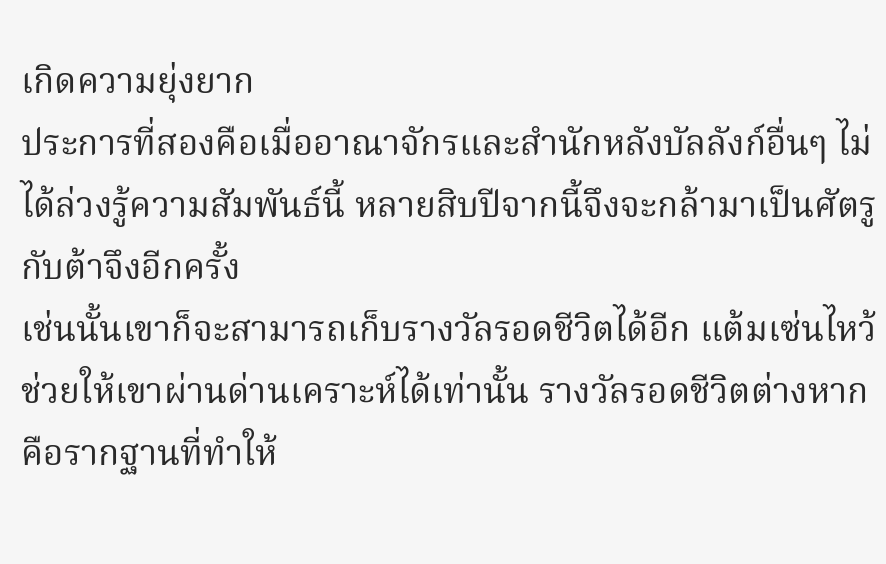เกิดความยุ่งยาก
ประการที่สองคือเมื่ออาณาจักรและสำนักหลังบัลลังก์อื่นๆ ไม่ได้ล่วงรู้ความสัมพันธ์นี้ หลายสิบปีจากนี้จึงจะกล้ามาเป็นศัตรูกับต้าจึงอีกครั้ง
เช่นนั้นเขาก็จะสามารถเก็บรางวัลรอดชีวิตได้อีก แต้มเซ่นไหว้ช่วยให้เขาผ่านด่านเคราะห์ได้เท่านั้น รางวัลรอดชีวิตต่างหากคือรากฐานที่ทำให้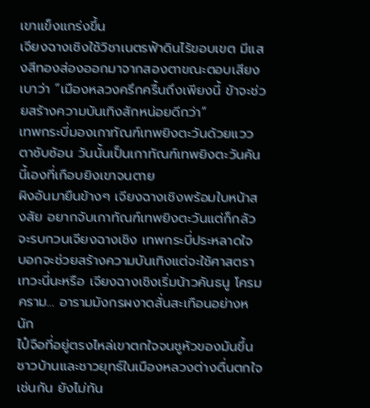เขาแข็งแกร่งขึ้น
เจียงฉางเชิงใช้วิชาเนตรฟ้าดินไร้ขอบเขต มีแสงสีทองส่องออกมาจากสองตาขณะตอบเสียงเบาว่า “เมืองหลวงครึกครื้นถึงเพียงนี้ ข้าจะช่วยสร้างความบันเทิงสักหน่อยดีกว่า”
เทพกระบี่มองเกาทัณฑ์เทพยิงตะวันด้วยแววตาซับซ้อน วันนั้นเป็นเกาทัณฑ์เทพยิงตะวันคันนี้เองที่เกือบยิงเขาจนตาย
ผิงอันมายืนข้างๆ เจียงฉางเชิงพร้อมใบหน้าสงสัย อยากจับเกาทัณฑ์เทพยิงตะวันแต่ก็กลัวจะรบกวนเจียงฉางเชิง เทพกระบี่ประหลาดใจ
บอกจะช่วยสร้างความบันเทิงแต่จะใช้ศาสตราเทวะนี่นะหรือ เจียงฉางเชิงเริ่มน้าวคันธนู โครมคราม… อารามมังกรผงาดสั่นสะเทือนอย่างหนัก
ไป๋จือที่อยู่ตรงไหล่เขาตกใจจนชูหัวของมันขึ้น ชาวบ้านและชาวยุทธ์ในเมืองหลวงต่างตื่นตกใจเช่นกัน ยังไม่ทัน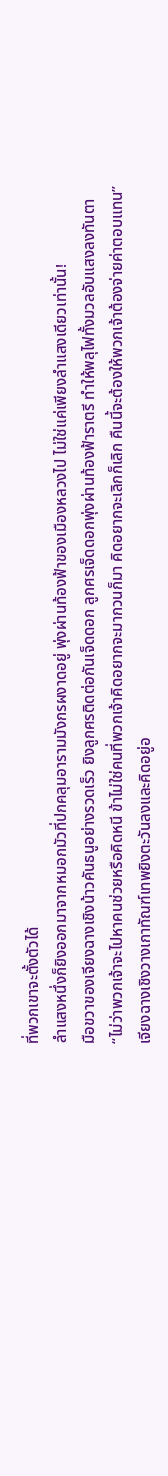ที่พวกเขาจะตั้งตัวได้
ลำแสงหนึ่งก็ยิงออกมาจากหมอกมัวที่ปกคลุมอารามมังกรผงาดอยู่ พุ่งผ่านท้องฟ้าของเมืองหลวงไป ไม่ใช่แค่เพียงลำแสงเดียวเท่านั้น!
มือขวาของเจียงฉางเชิงน้าวคันธนูอย่างรวดเร็ว ยิงลูกศรติดต่อกันเจ็ดดอก ลูกศรเจ็ดดอกพุ่งผ่านท้องฟ้าราตรี ทำให้พลุไฟทั้งมวลอับแสงลงทันตา
“ไม่ว่าพวกเจ้าจะไปหาคนช่วยหรือคิดหนี ข้าไม่ใช่คนที่พวกเจ้าคิดอยากจะมากวนก็มา คิดอยากจะเลิกก็เลิก คืนนี้จะต้องให้พวกเจ้าต้องจ่ายค่าตอบแทน”
เจียงฉางเชิงวางเกาทัณฑ์เทพยิงตะวันลงและคิดอยู่อ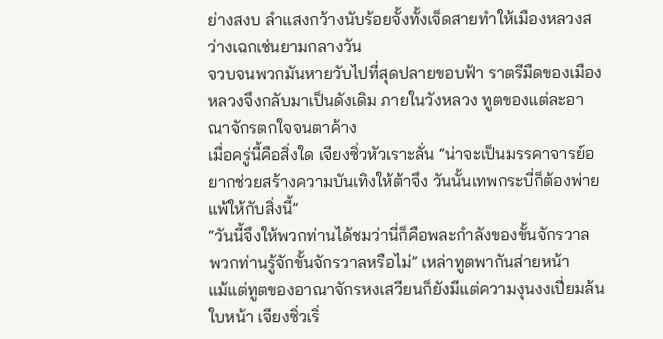ย่างสงบ ลำแสงกว้างนับร้อยจั้งทั้งเจ็ดสายทำให้เมืองหลวงสว่างเฉกเช่นยามกลางวัน
จวบจนพวกมันหายวับไปที่สุดปลายขอบฟ้า ราตรีมืดของเมืองหลวงจึงกลับมาเป็นดังเดิม ภายในวังหลวง ทูตของแต่ละอาณาจักรตกใจจนตาค้าง
เมื่อครู่นี้คือสิ่งใด เจียงซิ่วหัวเราะลั่น “น่าจะเป็นมรรคาจารย์อยากช่วยสร้างความบันเทิงให้ต้าจึง วันนั้นเทพกระบี่ก็ต้องพ่ายแพ้ให้กับสิ่งนี้”
“วันนี้จึงให้พวกท่านได้ชมว่านี่ก็คือพละกำลังของขั้นจักรวาล พวกท่านรู้จักขั้นจักรวาลหรือไม่” เหล่าทูตพากันส่ายหน้า
แม้แต่ทูตของอาณาจักรหงเสวียนก็ยังมีแต่ความงุนงงเปี่ยมล้นใบหน้า เจียงซิ่วเริ่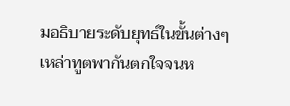มอธิบายระดับยุทธ์ในขั้นต่างๆ
เหล่าทูตพากันตกใจจนห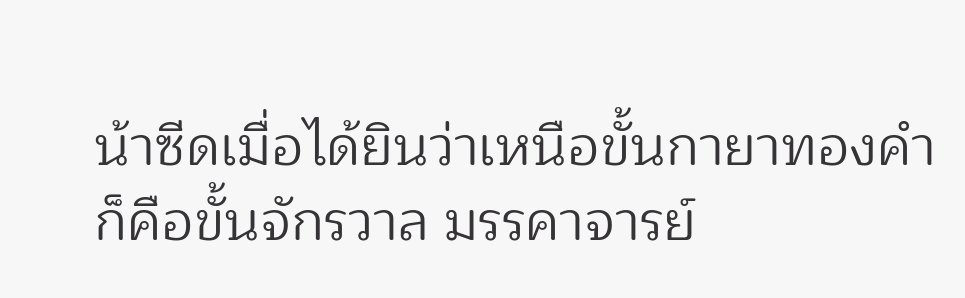น้าซีดเมื่อได้ยินว่าเหนือขั้นกายาทองคำก็คือขั้นจักรวาล มรรคาจารย์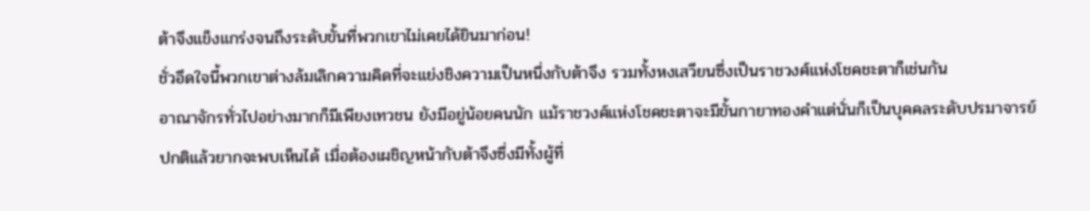ต้าจึงแข็งแกร่งจนถึงระดับขั้นที่พวกเขาไม่เคยได้ยินมาก่อน!
ชั่วอึดใจนี้พวกเขาต่างล้มเลิกความคิดที่จะแย่งชิงความเป็นหนึ่งกับต้าจึง รวมทั้งหงเสวียนซึ่งเป็นราชวงศ์แห่งโชคชะตาก็เช่นกัน
อาณาจักรทั่วไปอย่างมากก็มีเพียงเทวชน ยังมีอยู่น้อยคนนัก แม้ราชวงศ์แห่งโชคชะตาจะมีขั้นกายาทองคำแต่นั่นก็เป็นบุคคลระดับปรมาจารย์
ปกติแล้วยากจะพบเห็นได้ เมื่อต้องเผชิญหน้ากับต้าจึงซึ่งมีทั้งผู้ที่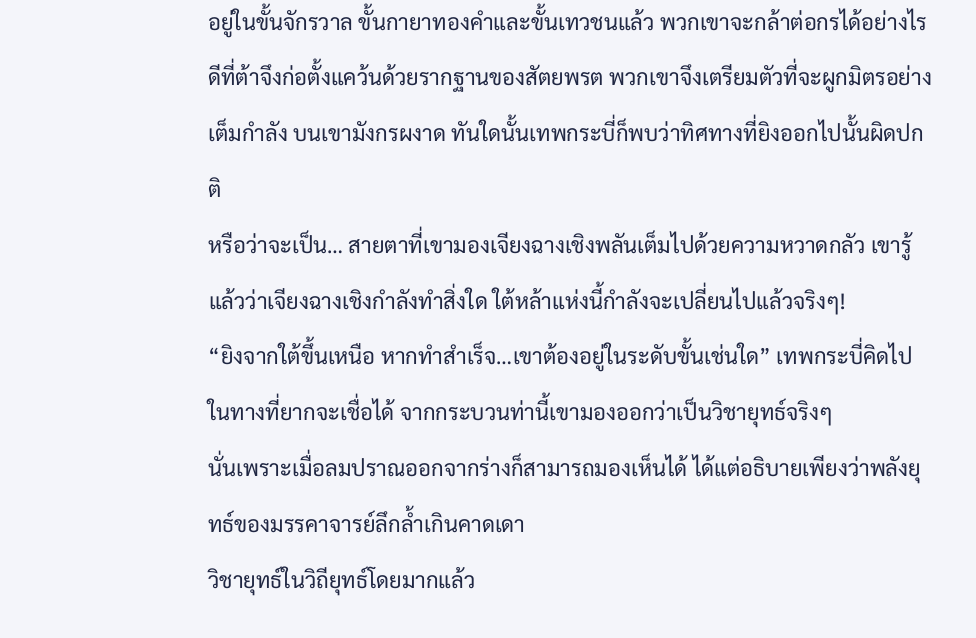อยู่ในขั้นจักรวาล ขั้นกายาทองคำและขั้นเทวชนแล้ว พวกเขาจะกล้าต่อกรได้อย่างไร
ดีที่ต้าจึงก่อตั้งแคว้นด้วยรากฐานของสัตยพรต พวกเขาจึงเตรียมตัวที่จะผูกมิตรอย่างเต็มกำลัง บนเขามังกรผงาด ทันใดนั้นเทพกระบี่ก็พบว่าทิศทางที่ยิงออกไปนั้นผิดปกติ
หรือว่าจะเป็น… สายตาที่เขามองเจียงฉางเชิงพลันเต็มไปด้วยความหวาดกลัว เขารู้แล้วว่าเจียงฉางเชิงกำลังทำสิ่งใด ใต้หล้าแห่งนี้กำลังจะเปลี่ยนไปแล้วจริงๆ!
“ยิงจากใต้ขึ้นเหนือ หากทำสำเร็จ…เขาต้องอยู่ในระดับขั้นเช่นใด” เทพกระบี่คิดไปในทางที่ยากจะเชื่อได้ จากกระบวนท่านี้เขามองออกว่าเป็นวิชายุทธ์จริงๆ
นั่นเพราะเมื่อลมปราณออกจากร่างก็สามารถมองเห็นได้ ได้แต่อธิบายเพียงว่าพลังยุทธ์ของมรรคาจารย์ลึกล้ำเกินคาดเดา
วิชายุทธ์ในวิถียุทธ์โดยมากแล้ว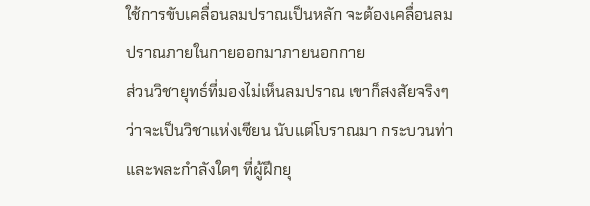ใช้การขับเคลื่อนลมปราณเป็นหลัก จะต้องเคลื่อนลมปราณภายในกายออกมาภายนอกกาย
ส่วนวิชายุทธ์ที่มองไม่เห็นลมปราณ เขาก็สงสัยจริงๆ ว่าจะเป็นวิชาแห่งเซียน นับแต่โบราณมา กระบวนท่าและพละกำลังใดๆ ที่ผู้ฝึกยุ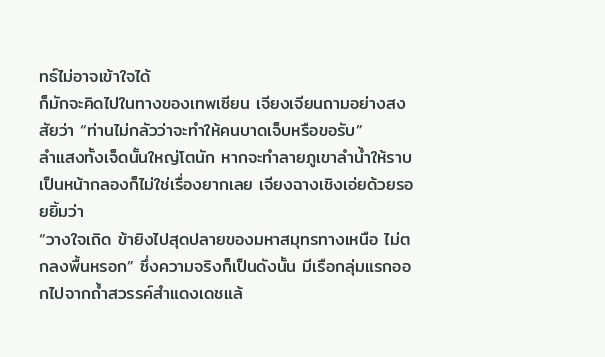ทธ์ไม่อาจเข้าใจได้
ก็มักจะคิดไปในทางของเทพเซียน เจียงเจียนถามอย่างสงสัยว่า “ท่านไม่กลัวว่าจะทำให้คนบาดเจ็บหรือขอรับ”
ลำแสงทั้งเจ็ดนั้นใหญ่โตนัก หากจะทำลายภูเขาลำน้ำให้ราบเป็นหน้ากลองก็ไม่ใช่เรื่องยากเลย เจียงฉางเชิงเอ่ยด้วยรอยยิ้มว่า
“วางใจเถิด ข้ายิงไปสุดปลายของมหาสมุทรทางเหนือ ไม่ตกลงพื้นหรอก” ซึ่งความจริงก็เป็นดังนั้น มีเรือกลุ่มแรกออกไปจากถ้ำสวรรค์สำแดงเดชแล้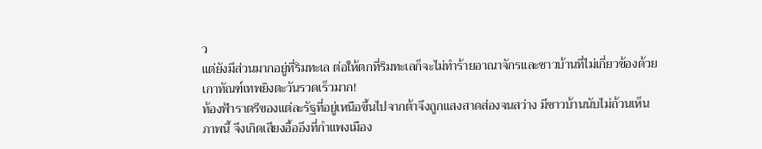ว
แต่ยังมีส่วนมากอยู่ที่ริมทะเล ต่อให้ตกที่ริมทะเลก็จะไม่ทำร้ายอาณาจักรและชาวบ้านที่ไม่เกี่ยวข้องด้วย เกาทัณฑ์เทพยิงตะวันรวดเร็วมาก!
ท้องฟ้าราตรีของแต่ละรัฐที่อยู่เหนือขึ้นไปจากต้าจึงถูกแสงสาดส่องจนสว่าง มีชาวบ้านนับไม่ถ้วนเห็นภาพนี้ จึงเกิดเสียงอื้ออึงที่กำแพงเมือง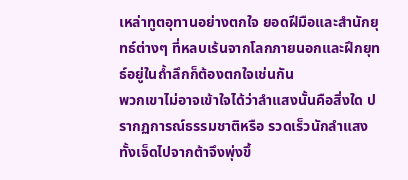เหล่าทูตอุทานอย่างตกใจ ยอดฝีมือและสำนักยุทธ์ต่างๆ ที่หลบเร้นจากโลกภายนอกและฝึกยุทธ์อยู่ในถ้ำลึกก็ต้องตกใจเช่นกัน
พวกเขาไม่อาจเข้าใจได้ว่าลำแสงนั้นคือสิ่งใด ปรากฏการณ์ธรรมชาติหรือ รวดเร็วนักลำแสงทั้งเจ็ดไปจากต้าจึงพุ่งขึ้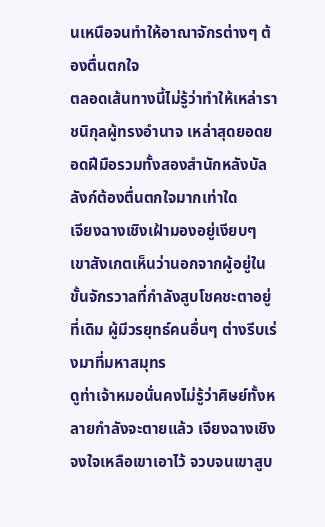นเหนือจนทำให้อาณาจักรต่างๆ ต้องตื่นตกใจ
ตลอดเส้นทางนี้ไม่รู้ว่าทำให้เหล่าราชนิกุลผู้ทรงอำนาจ เหล่าสุดยอดยอดฝีมือรวมทั้งสองสำนักหลังบัลลังก์ต้องตื่นตกใจมากเท่าใด
เจียงฉางเชิงเฝ้ามองอยู่เงียบๆ เขาสังเกตเห็นว่านอกจากผู้อยู่ในขั้นจักรวาลที่กำลังสูบโชคชะตาอยู่ที่เดิม ผู้มีวรยุทธ์คนอื่นๆ ต่างรีบเร่งมาที่มหาสมุทร
ดูท่าเจ้าหมอนั่นคงไม่รู้ว่าศิษย์ทั้งหลายกำลังจะตายแล้ว เจียงฉางเชิงจงใจเหลือเขาเอาไว้ จวบจนเขาสูบ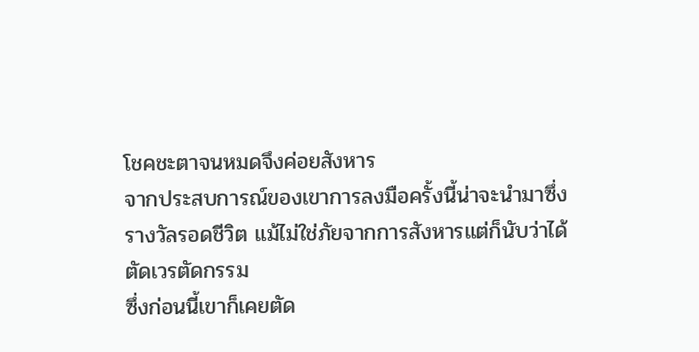โชคชะตาจนหมดจึงค่อยสังหาร
จากประสบการณ์ของเขาการลงมือครั้งนี้น่าจะนำมาซึ่งรางวัลรอดชีวิต แม้ไม่ใช่ภัยจากการสังหารแต่ก็นับว่าได้ตัดเวรตัดกรรม
ซึ่งก่อนนี้เขาก็เคยตัด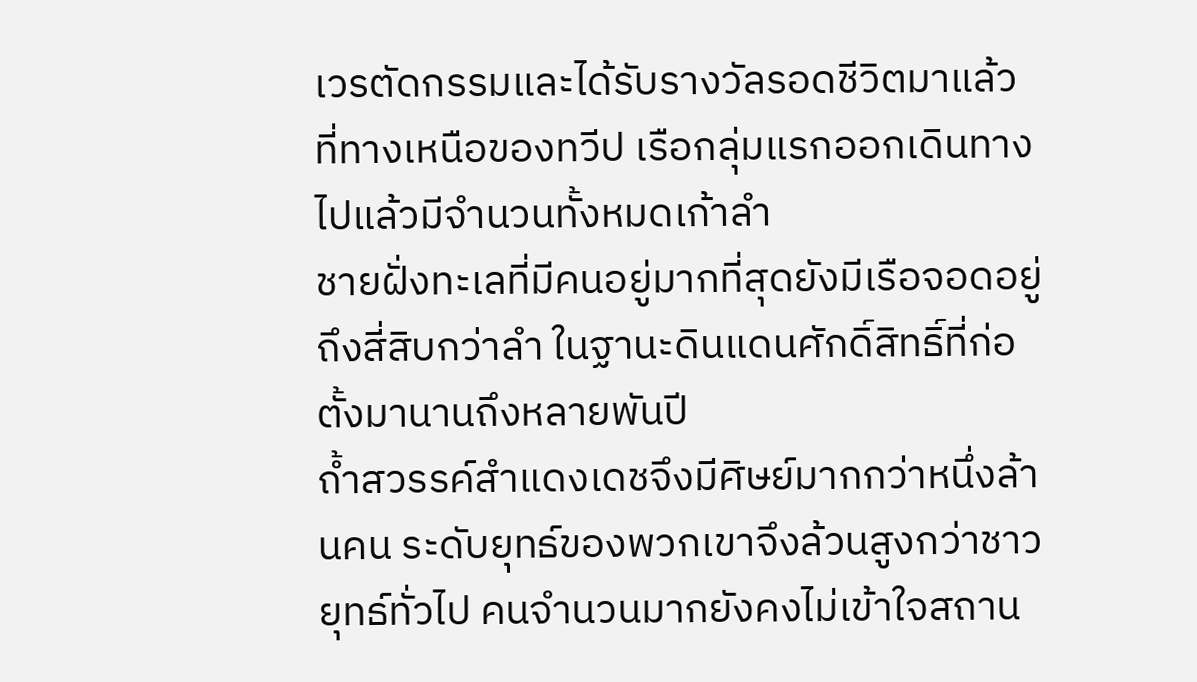เวรตัดกรรมและได้รับรางวัลรอดชีวิตมาแล้ว ที่ทางเหนือของทวีป เรือกลุ่มแรกออกเดินทางไปแล้วมีจำนวนทั้งหมดเก้าลำ
ชายฝั่งทะเลที่มีคนอยู่มากที่สุดยังมีเรือจอดอยู่ถึงสี่สิบกว่าลำ ในฐานะดินแดนศักดิ์สิทธิ์ที่ก่อตั้งมานานถึงหลายพันปี
ถ้ำสวรรค์สำแดงเดชจึงมีศิษย์มากกว่าหนึ่งล้านคน ระดับยุทธ์ของพวกเขาจึงล้วนสูงกว่าชาวยุทธ์ทั่วไป คนจำนวนมากยังคงไม่เข้าใจสถาน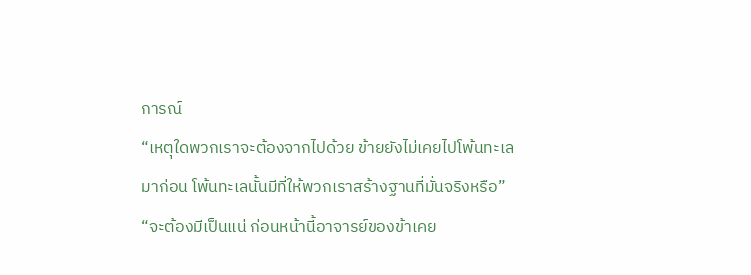การณ์
“เหตุใดพวกเราจะต้องจากไปด้วย ข้ายยังไม่เคยไปโพ้นทะเลมาก่อน โพ้นทะเลนั้นมีที่ให้พวกเราสร้างฐานที่มั่นจริงหรือ”
“จะต้องมีเป็นแน่ ก่อนหน้านี้อาจารย์ของข้าเคย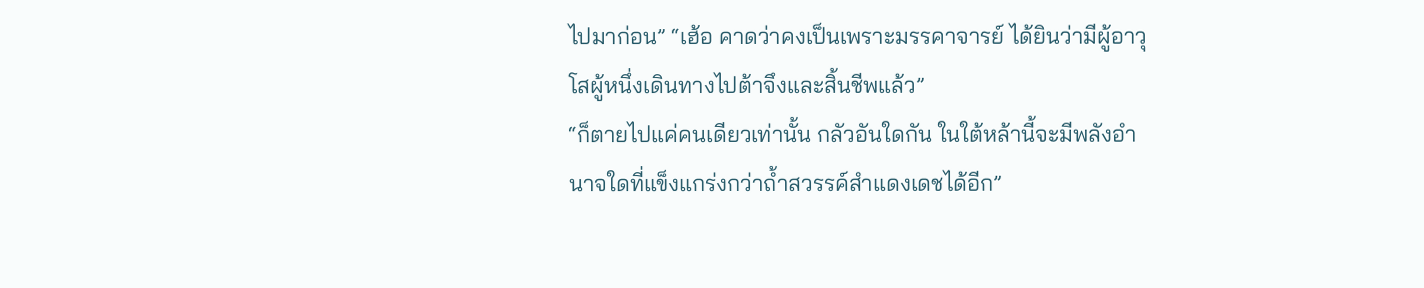ไปมาก่อน” “เฮ้อ คาดว่าคงเป็นเพราะมรรคาจารย์ ได้ยินว่ามีผู้อาวุโสผู้หนึ่งเดินทางไปต้าจึงและสิ้นชีพแล้ว”
“ก็ตายไปแค่คนเดียวเท่านั้น กลัวอันใดกัน ในใต้หล้านี้จะมีพลังอำนาจใดที่แข็งแกร่งกว่าถ้ำสวรรค์สำแดงเดชได้อีก”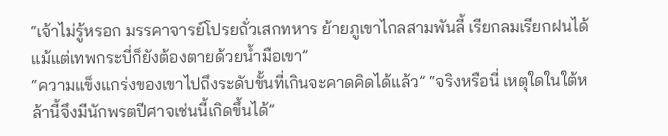“เจ้าไม่รู้หรอก มรรคาจารย์โปรยถั่วเสกทหาร ย้ายภูเขาไกลสามพันลี้ เรียกลมเรียกฝนได้ แม้แต่เทพกระบี่ก็ยังต้องตายด้วยน้ำมือเขา”
“ความแข็งแกร่งของเขาไปถึงระดับขั้นที่เกินจะคาดคิดได้แล้ว” “จริงหรือนี่ เหตุใดในใต้หล้านี้จึงมีนักพรตปีศาจเช่นนี้เกิดขึ้นได้”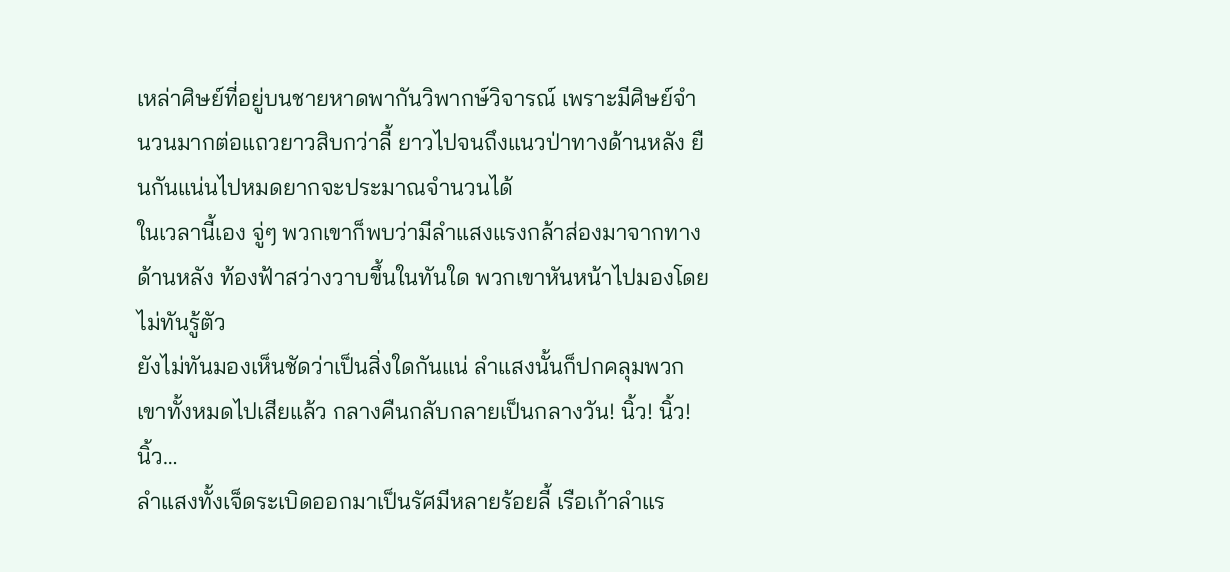เหล่าศิษย์ที่อยู่บนชายหาดพากันวิพากษ์วิจารณ์ เพราะมีศิษย์จำนวนมากต่อแถวยาวสิบกว่าลี้ ยาวไปจนถึงแนวป่าทางด้านหลัง ยืนกันแน่นไปหมดยากจะประมาณจำนวนได้
ในเวลานี้เอง จู่ๆ พวกเขาก็พบว่ามีลำแสงแรงกล้าส่องมาจากทางด้านหลัง ท้องฟ้าสว่างวาบขึ้นในทันใด พวกเขาหันหน้าไปมองโดยไม่ทันรู้ตัว
ยังไม่ทันมองเห็นชัดว่าเป็นสิ่งใดกันแน่ ลำแสงนั้นก็ปกคลุมพวกเขาทั้งหมดไปเสียแล้ว กลางคืนกลับกลายเป็นกลางวัน! นิ้ว! นิ้ว! นิ้ว…
ลำแสงทั้งเจ็ดระเบิดออกมาเป็นรัศมีหลายร้อยลี้ เรือเก้าลำแร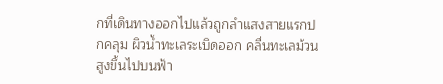กที่เดินทางออกไปแล้วถูกลำแสงสายแรกปกคลุม ผิวน้ำทะเลระเบิดออก คลื่นทะเลม้วนสูงขึ้นไปบนฟ้า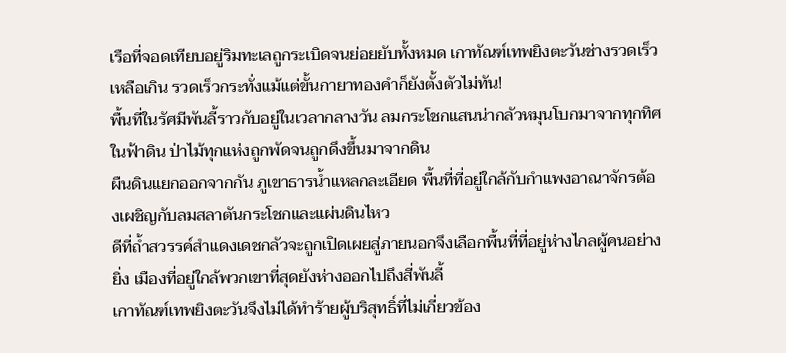เรือที่จอดเทียบอยู่ริมทะเลถูกระเบิดจนย่อยยับทั้งหมด เกาทัณฑ์เทพยิงตะวันช่างรวดเร็วเหลือเกิน รวดเร็วกระทั่งแม้แต่ขั้นกายาทองคำก็ยังตั้งตัวไม่ทัน!
พื้นที่ในรัศมีพันลี้ราวกับอยู่ในเวลากลางวัน ลมกระโชกแสนน่ากลัวหมุนโบกมาจากทุกทิศในฟ้าดิน ป่าไม้ทุกแห่งถูกพัดจนถูกดึงขึ้นมาจากดิน
ผืนดินแยกออกจากกัน ภูเขาธารน้ำแหลกละเอียด พื้นที่ที่อยู่ใกล้กับกำแพงอาณาจักรต้องเผชิญกับลมสลาตันกระโชกและแผ่นดินไหว
ดีที่ถ้ำสวรรค์สำแดงเดชกลัวจะถูกเปิดเผยสู่ภายนอกจึงเลือกพื้นที่ที่อยู่ห่างไกลผู้คนอย่างยิ่ง เมืองที่อยู่ใกล้พวกเขาที่สุดยังห่างออกไปถึงสี่พันลี้
เกาทัณฑ์เทพยิงตะวันจึงไม่ได้ทำร้ายผู้บริสุทธิ์ที่ไม่เกี่ยวข้อง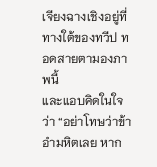เจียงฉางเชิงอยู่ที่ทางใต้ของทวีป ทอดสายตามองภาพนี้
และแอบคิดในใจว่า “อย่าโทษว่าข้าอำมหิตเลย หาก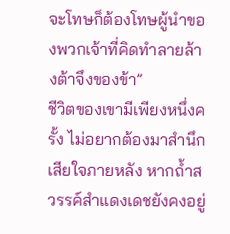จะโทษก็ต้องโทษผู้นำของพวกเจ้าที่คิดทำลายล้างต้าจึงของข้า”
ชีวิตของเขามีเพียงหนึ่งครั้ง ไม่อยากต้องมาสำนึกเสียใจภายหลัง หากถ้ำสวรรค์สำแดงเดชยังคงอยู่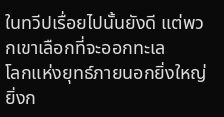ในทวีปเรื่อยไปนั้นยังดี แต่พวกเขาเลือกที่จะออกทะเล
โลกแห่งยุทธ์ภายนอกยิ่งใหญ่ยิ่งก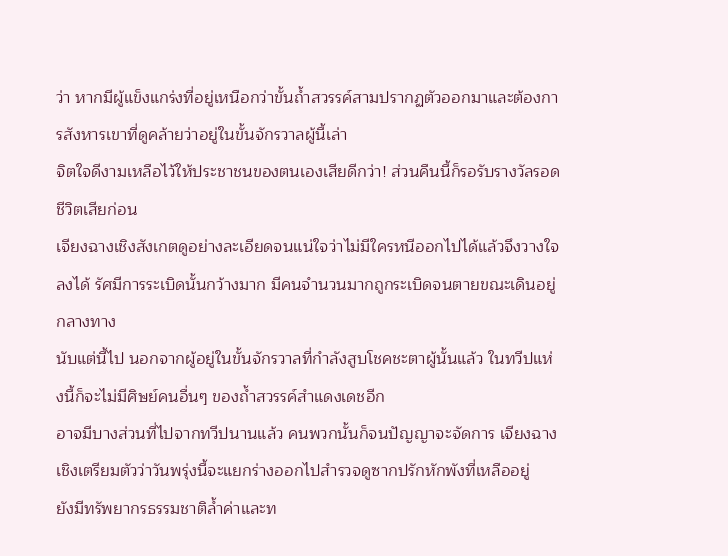ว่า หากมีผู้แข็งแกร่งที่อยู่เหนือกว่าขั้นถ้ำสวรรค์สามปรากฏตัวออกมาและต้องการสังหารเขาที่ดูคล้ายว่าอยู่ในขั้นจักรวาลผู้นี้เล่า
จิตใจดีงามเหลือไว้ให้ประชาชนของตนเองเสียดีกว่า! ส่วนคืนนี้ก็รอรับรางวัลรอดชีวิตเสียก่อน
เจียงฉางเชิงสังเกตดูอย่างละเอียดจนแน่ใจว่าไม่มีใครหนีออกไปได้แล้วจึงวางใจลงได้ รัศมีการระเบิดนั้นกว้างมาก มีคนจำนวนมากถูกระเบิดจนตายขณะเดินอยู่กลางทาง
นับแต่นี้ไป นอกจากผู้อยู่ในขั้นจักรวาลที่กำลังสูบโชคชะตาผู้นั้นแล้ว ในทวีปแห่งนี้ก็จะไม่มีศิษย์คนอื่นๆ ของถ้ำสวรรค์สำแดงเดชอีก
อาจมีบางส่วนที่ไปจากทวีปนานแล้ว คนพวกนั้นก็จนปัญญาจะจัดการ เจียงฉางเชิงเตรียมตัวว่าวันพรุ่งนี้จะแยกร่างออกไปสำรวจดูซากปรักหักพังที่เหลืออยู่
ยังมีทรัพยากรธรรมชาติล้ำค่าและท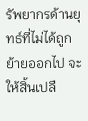รัพยากรด้านยุทธ์ที่ไม่ได้ถูกย้ายออกไป จะให้สิ้นเปลื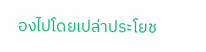องไปโดยเปล่าประโยช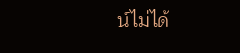น์ไม่ได้